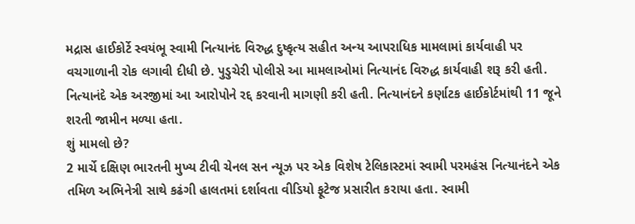મદ્રાસ હાઈકોર્ટે સ્વયંભૂ સ્વામી નિત્યાનંદ વિરુદ્ધ દુષ્કૃત્ય સહીત અન્ય આપરાધિક મામલામાં કાર્યવાહી પર વચગાળાની રોક લગાવી દીધી છે. પુડુચેરી પોલીસે આ મામલાઓમાં નિત્યાનંદ વિરુદ્ધ કાર્યવાહી શરૂ કરી હતી. નિત્યાનંદે એક અરજીમાં આ આરોપોને રદ્દ કરવાની માગણી કરી હતી. નિત્યાનંદને કર્ણાટક હાઈકોર્ટમાંથી 11 જૂને શરતી જામીન મળ્યા હતા.
શું મામલો છે?
2 માર્ચે દક્ષિણ ભારતની મુખ્ય ટીવી ચેનલ સન ન્યૂઝ પર એક વિશેષ ટેલિકાસ્ટમાં સ્વામી પરમહંસ નિત્યાનંદને એક તમિળ અભિનેત્રી સાથે કઢંગી હાલતમાં દર્શાવતા વીડિયો ફૂટેજ પ્રસારીત કરાયા હતા. સ્વામી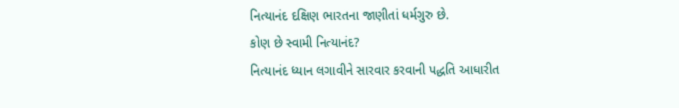નિત્યાનંદ દક્ષિણ ભારતના જાણીતાં ધર્મગુરુ છે.
કોણ છે સ્વામી નિત્યાનંદ?
નિત્યાનંદ ધ્યાન લગાવીને સારવાર કરવાની પદ્ધતિ આધારીત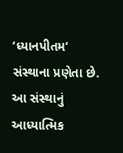‘ધ્યાનપીતમ’ સંસ્થાના પ્રણેતા છે. આ સંસ્થાનું આધ્યાત્મિક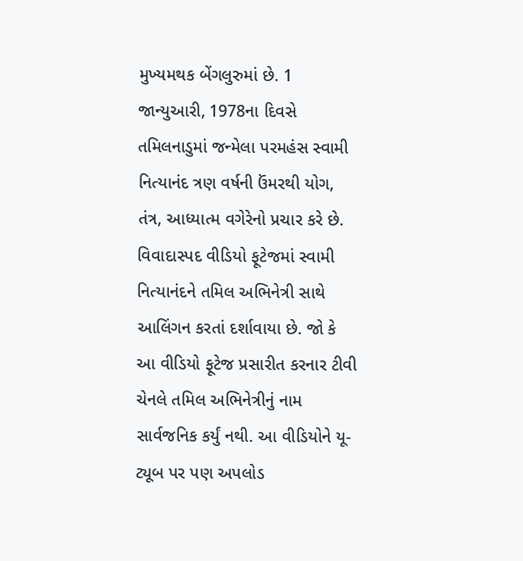મુખ્યમથક બેંગલુરુમાં છે. 1 જાન્યુઆરી, 1978ના દિવસે તમિલનાડુમાં જન્મેલા પરમહંસ સ્વામી નિત્યાનંદ ત્રણ વર્ષની ઉંમરથી યોગ, તંત્ર, આધ્યાત્મ વગેરેનો પ્રચાર કરે છે. વિવાદાસ્પદ વીડિયો ફૂટેજમાં સ્વામી નિત્યાનંદને તમિલ અભિનેત્રી સાથે આલિંગન કરતાં દર્શાવાયા છે. જો કે આ વીડિયો ફૂટેજ પ્રસારીત કરનાર ટીવી ચેનલે તમિલ અભિનેત્રીનું નામ સાર્વજનિક કર્યું નથી. આ વીડિયોને યૂ-ટ્યૂબ પર પણ અપલોડ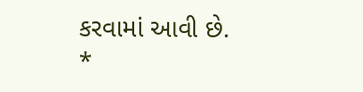કરવામાં આવી છે.
*